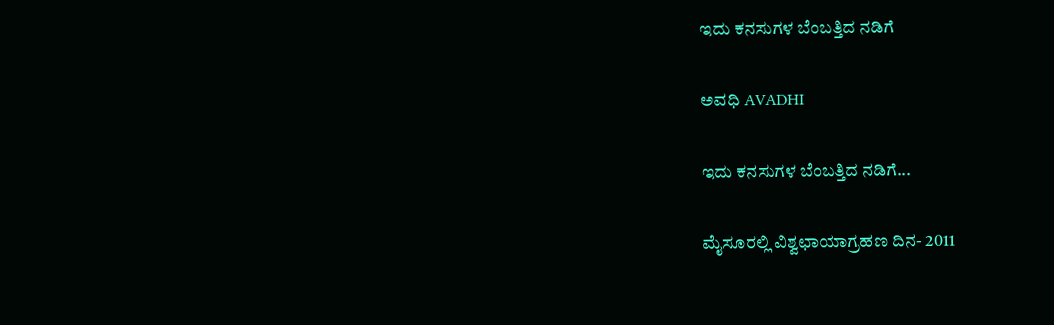ಇದು ಕನಸುಗಳ ಬೆಂಬತ್ತಿದ ನಡಿಗೆ‍

ಅವಧಿ AVADHI

ಇದು ಕನಸುಗಳ ಬೆಂಬತ್ತಿದ ನಡಿಗೆ...

ಮೈಸೂರಲ್ಲಿ ವಿಶ್ವಛಾಯಾಗ್ರಹಣ ದಿನ- 2011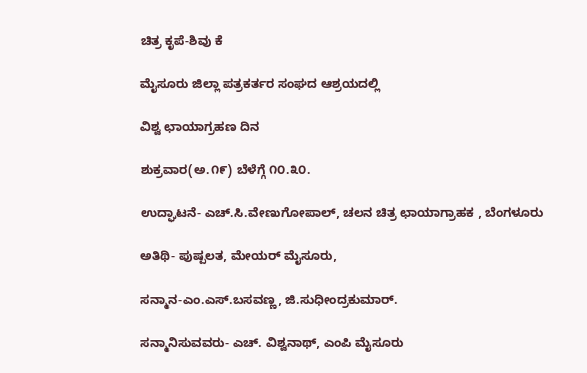ಚಿತ್ರ ಕೃಪೆ-ಶಿವು ಕೆ

ಮೈಸೂರು ಜಿಲ್ಲಾ ಪತ್ರಕರ್ತರ ಸಂಘದ ಆಶ್ರಯದಲ್ಲಿ

ವಿಶ್ವ ಛಾಯಾಗ್ರಹಣ ದಿನ

ಶುಕ್ರವಾರ(ಅ.೧೯) ಬೆಳೆಗ್ಗೆ ೧೦.೩೦.

ಉದ್ಘಾಟನೆ- ಎಚ್.ಸಿ.ವೇಣುಗೋಪಾಲ್, ಚಲನ ಚಿತ್ರ ಛಾಯಾಗ್ರಾಹಕ , ಬೆಂಗಳೂರು

ಅತಿಥಿ- ಪುಷ್ಪಲತ, ಮೇಯರ್ ಮೈಸೂರು,

ಸನ್ಮಾನ-ಎಂ.ಎಸ್.ಬಸವಣ್ಣ, ಜಿ.ಸುಧೀಂದ್ರಕುಮಾರ್.

ಸನ್ಮಾನಿಸುವವರು- ಎಚ್. ವಿಶ್ವನಾಥ್, ಎಂಪಿ ಮೈಸೂರು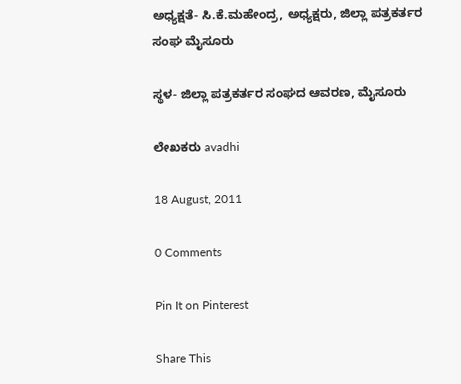ಅಧ್ಯಕ್ಷತೆ- ಸಿ.ಕೆ.ಮಹೇಂದ್ರ, ಅಧ್ಯಕ್ಷರು, ಜಿಲ್ಲಾ ಪತ್ರಕರ್ತರ ಸಂಘ ಮೈಸೂರು

ಸ್ಥಳ- ಜಿಲ್ಲಾ ಪತ್ರಕರ್ತರ ಸಂಘದ ಆವರಣ, ಮೈಸೂರು

ಲೇಖಕರು avadhi

18 August, 2011

0 Comments

Pin It on Pinterest

Share This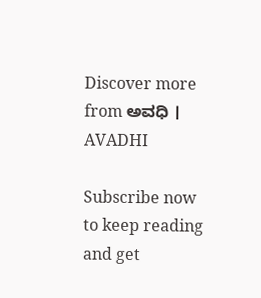Discover more from ಅವಧಿ । AVADHI

Subscribe now to keep reading and get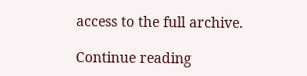access to the full archive.

Continue reading